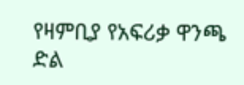የዛምቢያ የአፍሪቃ ዋንጫ ድል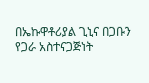በኤኩዋቶሪያል ጊኒና በጋቡን የጋራ አስተናጋጅነት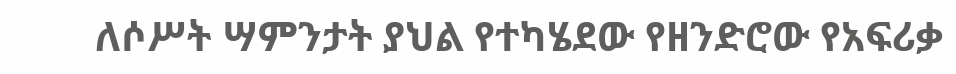ለሶሥት ሣምንታት ያህል የተካሄደው የዘንድሮው የአፍሪቃ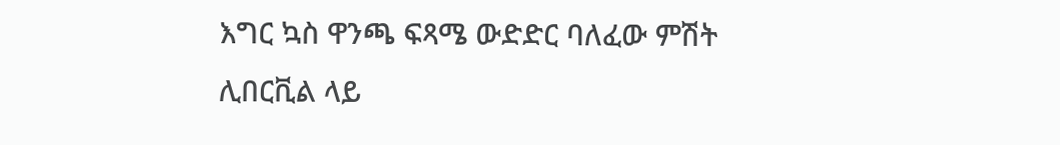እግር ኳስ ዋንጫ ፍጻሜ ውድድር ባለፈው ምሽት ሊበርቪል ላይ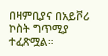በዛምቢያና በአይቮሪ ኮስት ግጥሚያ ተፈጽሟል።